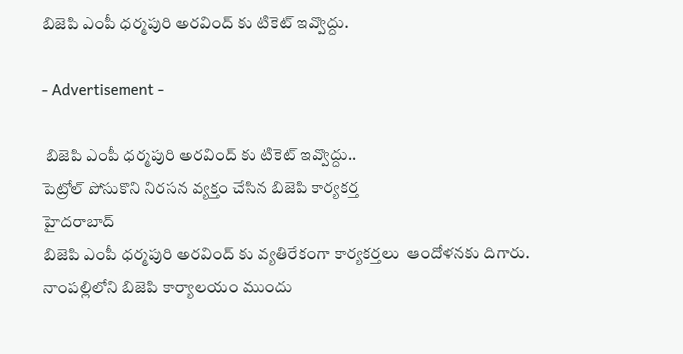బిజెపి ఎంపీ ధర్మపురి అరవింద్ కు టికెట్ ఇవ్వొద్దు.

- Advertisement -

 బిజెపి ఎంపీ ధర్మపురి అరవింద్ కు టికెట్ ఇవ్వొద్దు..
పెట్రోల్ పోసుకొని నిరసన వ్యక్తం చేసిన బిజెపి కార్యకర్త
హైదరాబాద్
బిజెపి ఎంపీ ధర్మపురి అరవింద్ కు వ్యతిరేకంగా కార్యకర్తలు  ఆందోళనకు దిగారు.  నాంపల్లిలోని బిజెపి కార్యాలయం ముందు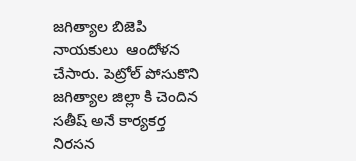జగిత్యాల బిజెపి నాయకులు  ఆందోళన చేసారు. పెట్రోల్ పోసుకొని జగిత్యాల జిల్లా కి చెందిన సతీష్ అనే కార్యకర్త నిరసన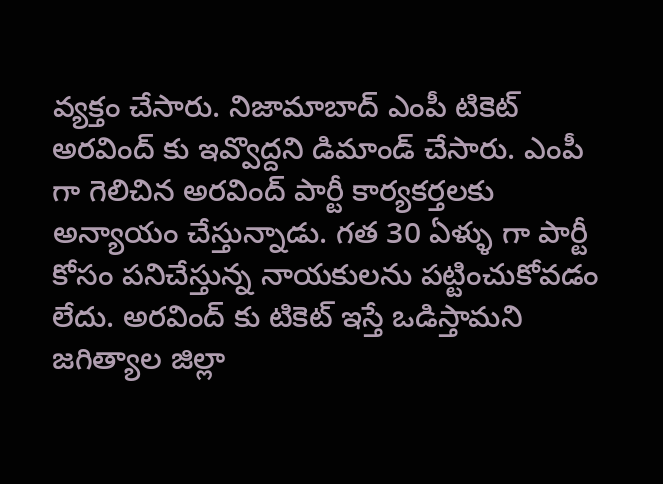వ్యక్తం చేసారు. నిజామాబాద్ ఎంపీ టికెట్ అరవింద్ కు ఇవ్వొద్దని డిమాండ్ చేసారు. ఎంపీ గా గెలిచిన అరవింద్ పార్టీ కార్యకర్తలకు అన్యాయం చేస్తున్నాడు. గత 30 ఏళ్ళు గా పార్టీ కోసం పనిచేస్తున్న నాయకులను పట్టించుకోవడం లేదు. అరవింద్ కు టికెట్ ఇస్తే ఒడిస్తామని  జగిత్యాల జిల్లా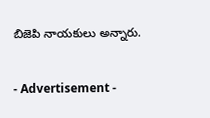బిజెపి నాయకులు అన్నారు.

- Advertisement -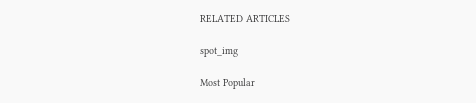RELATED ARTICLES

spot_img

Most Popular